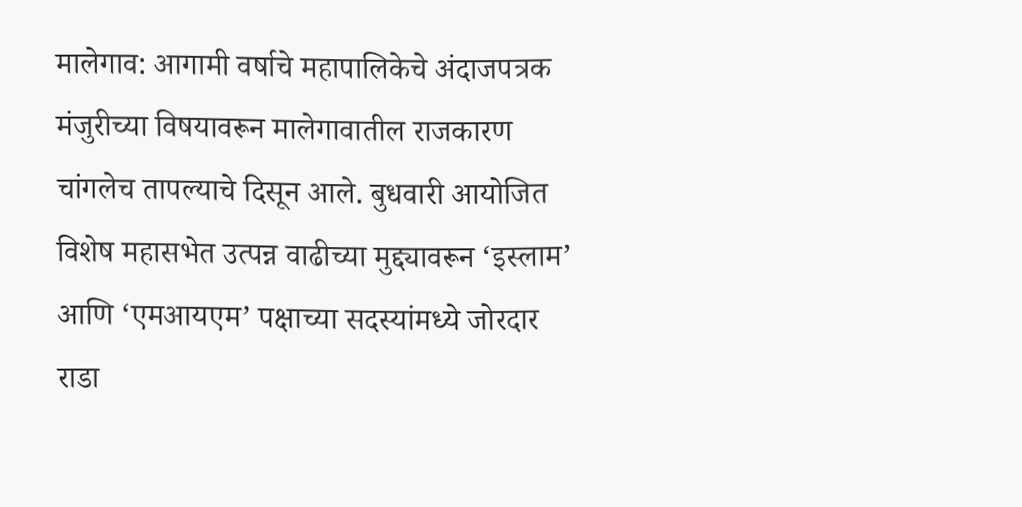मालेगाव: आगामी वर्षाचे महापालिकेचे अंदाजपत्रक मंजुरीच्या विषयावरून मालेगावातील राजकारण चांगलेच तापल्याचे दिसून आले. बुधवारी आयोजित विशेष महासभेत उत्पन्न वाढीच्या मुद्द्यावरून ‘इस्लाम’ आणि ‘एमआयएम’ पक्षाच्या सदस्यांमध्ये जोरदार राडा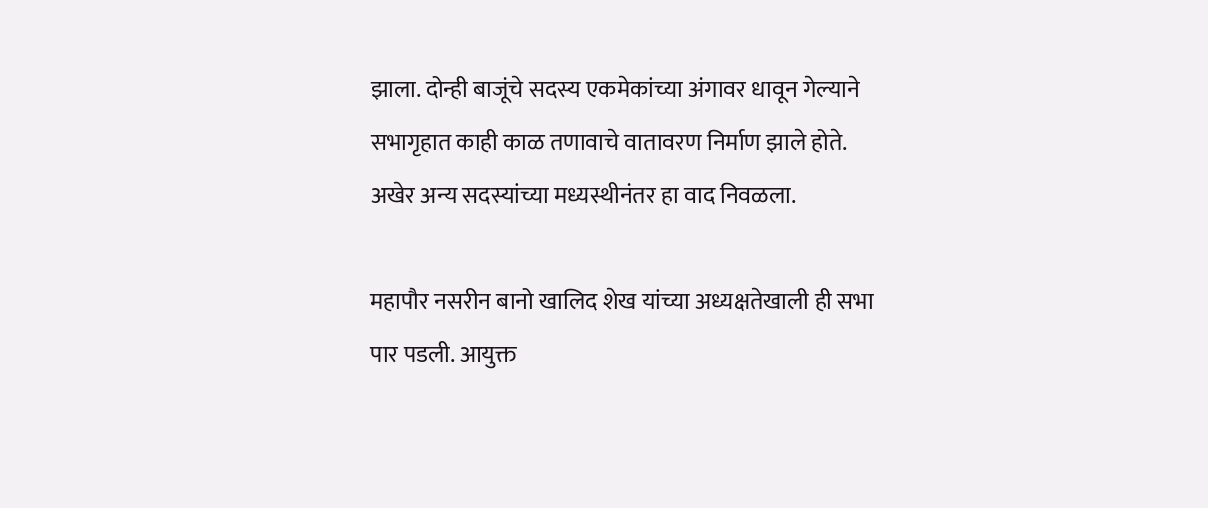झाला. दोन्ही बाजूंचे सदस्य एकमेकांच्या अंगावर धावून गेल्याने सभागृहात काही काळ तणावाचे वातावरण निर्माण झाले होते. अखेर अन्य सदस्यांच्या मध्यस्थीनंतर हा वाद निवळला.

महापौर नसरीन बानो खालिद शेख यांच्या अध्यक्षतेखाली ही सभा पार पडली. आयुक्त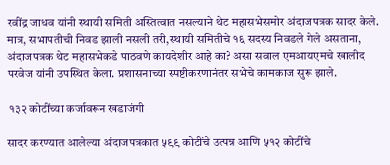रवींद्र जाधव यांनी स्थायी समिती अस्तित्वात नसल्याने थेट महासभेसमोर अंदाजपत्रक सादर केले. मात्र, सभापतीची निवड झाली नसली तरी,स्थायी समितीचे १६ सदस्य निवडले गेले असताना, अंदाजपत्रक थेट महासभेकडे पाठवणे कायदेशीर आहे का? असा सवाल एमआयएमचे खालीद परवेज यांनी उपस्थित केला. प्रशासनाच्या स्पष्टीकरणानंतर सभेचे कामकाज सुरू झाले.

 १३२ कोटींच्या कर्जावरून खडाजंगी

सादर करण्यात आलेल्या अंदाजपत्रकात ५९९ कोटींचे उत्पन्न आणि ५१२ कोटींचे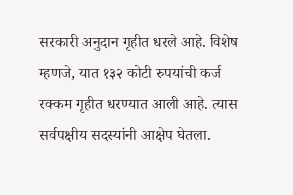सरकारी अनुदान गृहीत धरले आहे. विशेष म्हणजे, यात १३२ कोटी रुपयांची कर्ज रक्कम गृहीत धरण्यात आली आहे. त्यास सर्वपक्षीय सदस्यांनी आक्षेप घेतला.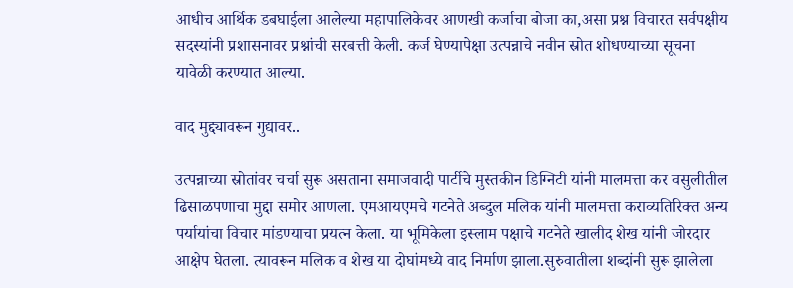आधीच आर्थिक डबघाईला आलेल्या महापालिकेवर आणखी कर्जाचा बोजा का,असा प्रश्न विचारत सर्वपक्षीय सदस्यांनी प्रशासनावर प्रश्नांची सरबत्ती केली. कर्ज घेण्यापेक्षा उत्पन्नाचे नवीन स्रोत शोधण्याच्या सूचना यावेळी करण्यात आल्या.

वाद मुद्द्यावरून गुद्यावर..

उत्पन्नाच्या स्रोतांवर चर्चा सुरू असताना समाजवादी पार्टीचे मुस्तकीन डिग्निटी यांनी मालमत्ता कर वसुलीतील ढिसाळपणाचा मुद्दा समोर आणला. एमआयएमचे गटनेते अब्दुल मलिक यांनी मालमत्ता कराव्यतिरिक्त अन्य पर्यायांचा विचार मांडण्याचा प्रयत्न केला. या भूमिकेला इस्लाम पक्षाचे गटनेते खालीद शेख यांनी जोरदार आक्षेप घेतला. त्यावरून मलिक व शेख या दोघांमध्ये वाद निर्माण झाला.सुरुवातीला शब्दांनी सुरू झालेला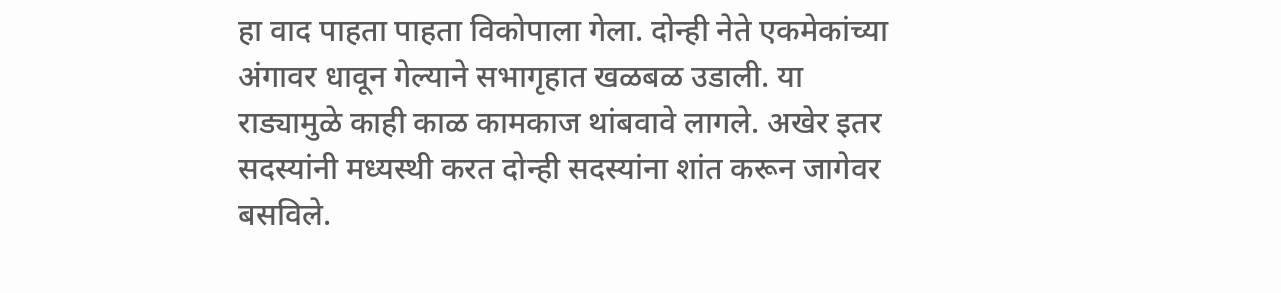हा वाद पाहता पाहता विकोपाला गेला. दोन्ही नेते एकमेकांच्या अंगावर धावून गेल्याने सभागृहात खळबळ उडाली. या राड्यामुळे काही काळ कामकाज थांबवावे लागले. अखेर इतर सदस्यांनी मध्यस्थी करत दोन्ही सदस्यांना शांत करून जागेवर बसविले.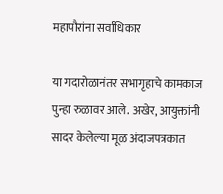महापौरांना सर्वाधिकार

या गदारोळानंतर सभागृहाचे कामकाज पुन्हा रुळावर आले. अखेर, आयुक्तांनी सादर केलेल्या मूळ अंदाजपत्रकात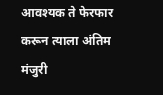आवश्यक ते फेरफार करून त्याला अंतिम मंजुरी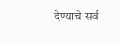देण्याचे सर्व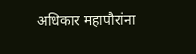अधिकार महापौरांना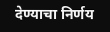देण्याचा निर्णय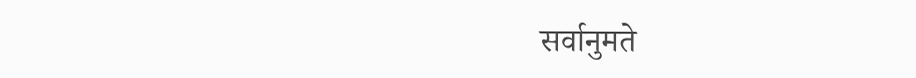सर्वानुमते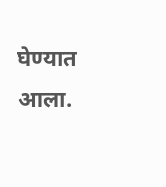घेण्यात आला.